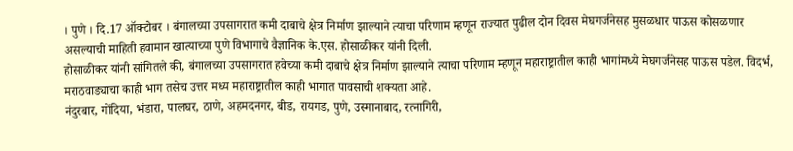। पुणे । दि.17 ऑक्टोबर । बंगालच्या उपसागरात कमी दाबाचे क्षेत्र निर्माण झाल्याने त्याचा परिणाम म्हणून राज्यात पुढील दोन दिवस मेघगर्जनेसह मुसळधार पाऊस कोसळणार असल्याची माहिती हवामान खात्याच्या पुणे विभागाचे वैज्ञानिक के.एस. होसाळीकर यांनी दिली.
होसाळीकर यांनी सांगितले की, बंगालच्या उपसागरात हवेच्या कमी दाबाचे क्षेत्र निर्माण झाल्याने त्याचा परिणाम म्हणून महाराष्ट्रातील काही भागांमध्ये मेघगर्जनेसह पाऊस पडेल. विदर्भ, मराठवाड्याचा काही भाग तसेच उत्तर मध्य महाराष्ट्रातील काही भागात पावसाची शक्यता आहे.
नंदुरबार, गोंदिया, भंडारा, पालघर, ठाणे, अहमदनगर, बीड, रायगड, पुणे, उस्मानाबाद, रत्नागिरी,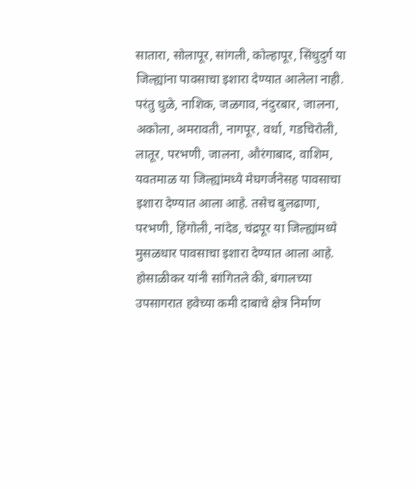सातारा, सोलापूर, सांगली, कोल्हापूर, सिंधुदुर्ग या जिल्ह्यांना पावसाचा इशारा देण्यात आलेला नाही.
परंतु धुळे, नाशिक, जळगाव, नंदुरबार, जालना, अकोला, अमरावती, नागपूर, वर्धा, गडचिरोली, लातूर, परभणी, जालना, औरंगाबाद, वाशिम, यवतमाळ या जिल्ह्यांमध्ये मेघगर्जनेसह पावसाचा इशारा देण्यात आला आहे. तसेच बुलढाणा, परभणी, हिंगोली, नांदेड, चंद्रपूर या जिल्ह्यांमध्ये मुसळधार पावसाचा इशारा देण्यात आला आहे.
होसाळीकर यांनी सांगितले की, बंगालच्या उपसागरात हवेच्या कमी दाबाचे क्षेत्र निर्माण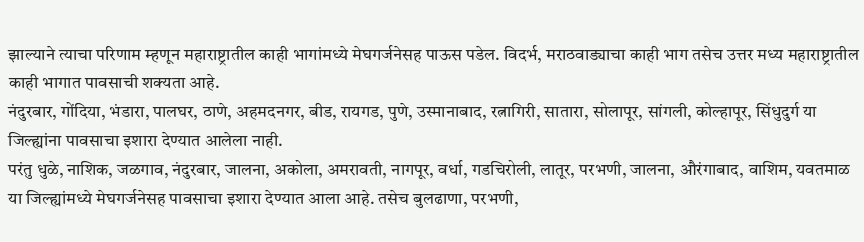झाल्याने त्याचा परिणाम म्हणून महाराष्ट्रातील काही भागांमध्ये मेघगर्जनेसह पाऊस पडेल. विदर्भ, मराठवाड्याचा काही भाग तसेच उत्तर मध्य महाराष्ट्रातील काही भागात पावसाची शक्यता आहे.
नंदुरबार, गोंदिया, भंडारा, पालघर, ठाणे, अहमदनगर, बीड, रायगड, पुणे, उस्मानाबाद, रत्नागिरी, सातारा, सोलापूर, सांगली, कोल्हापूर, सिंधुदुर्ग या जिल्ह्यांना पावसाचा इशारा देण्यात आलेला नाही.
परंतु धुळे, नाशिक, जळगाव, नंदुरबार, जालना, अकोला, अमरावती, नागपूर, वर्धा, गडचिरोली, लातूर, परभणी, जालना, औरंगाबाद, वाशिम, यवतमाळ या जिल्ह्यांमध्ये मेघगर्जनेसह पावसाचा इशारा देण्यात आला आहे. तसेच बुलढाणा, परभणी,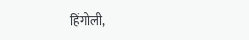हिंगोली,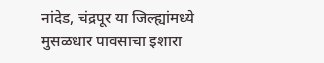नांदेड, चंद्रपूर या जिल्ह्यांमध्ये मुसळधार पावसाचा इशारा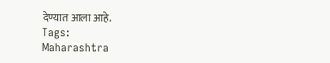देण्यात आला आहे.
Tags:
Maharashtra